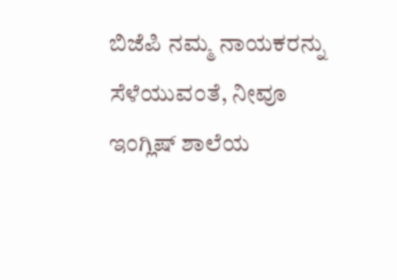ಬಿಜೆಪಿ ನಮ್ಮ ನಾಯಕರನ್ನು ಸೆಳೆಯುವಂತೆ, ನೀವೂ ಇಂಗ್ಲಿಷ್ ಶಾಲೆಯ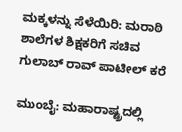ಮಕ್ಕಳನ್ನು ಸೆಳೆಯಿರಿ: ಮರಾಠಿ ಶಾಲೆಗಳ ಶಿಕ್ಷಕರಿಗೆ ಸಚಿವ ಗುಲಾಬ್ ರಾವ್ ಪಾಟೀಲ್ ಕರೆ

ಮುಂಬೈ: ಮಹಾರಾಷ್ಟ್ರದಲ್ಲಿ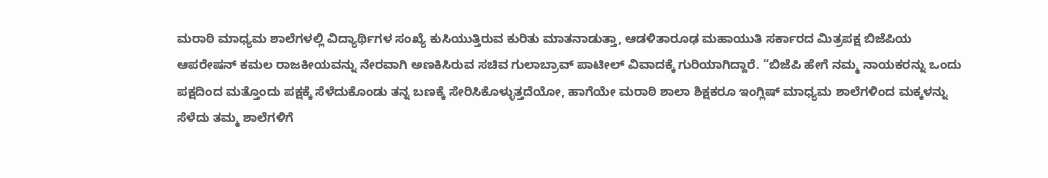ಮರಾಠಿ ಮಾಧ್ಯಮ ಶಾಲೆಗಳಲ್ಲಿ ವಿದ್ಯಾರ್ಥಿಗಳ ಸಂಖ್ಯೆ ಕುಸಿಯುತ್ತಿರುವ ಕುರಿತು ಮಾತನಾಡುತ್ತಾ, ಆಡಳಿತಾರೂಢ ಮಹಾಯುತಿ ಸರ್ಕಾರದ ಮಿತ್ರಪಕ್ಷ ಬಿಜೆಪಿಯ ಆಪರೇಷನ್ ಕಮಲ ರಾಜಕೀಯವನ್ನು ನೇರವಾಗಿ ಅಣಕಿಸಿರುವ ಸಚಿವ ಗುಲಾಬ್ರಾವ್ ಪಾಟೀಲ್ ವಿವಾದಕ್ಕೆ ಗುರಿಯಾಗಿದ್ದಾರೆ. “ಬಿಜೆಪಿ ಹೇಗೆ ನಮ್ಮ ನಾಯಕರನ್ನು ಒಂದು ಪಕ್ಷದಿಂದ ಮತ್ತೊಂದು ಪಕ್ಷಕ್ಕೆ ಸೆಳೆದುಕೊಂಡು ತನ್ನ ಬಣಕ್ಕೆ ಸೇರಿಸಿಕೊಳ್ಳುತ್ತದೆಯೋ, ಹಾಗೆಯೇ ಮರಾಠಿ ಶಾಲಾ ಶಿಕ್ಷಕರೂ ಇಂಗ್ಲಿಷ್ ಮಾಧ್ಯಮ ಶಾಲೆಗಳಿಂದ ಮಕ್ಕಳನ್ನು ಸೆಳೆದು ತಮ್ಮ ಶಾಲೆಗಳಿಗೆ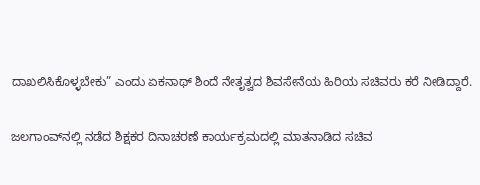ದಾಖಲಿಸಿಕೊಳ್ಳಬೇಕು” ಎಂದು ಏಕನಾಥ್ ಶಿಂದೆ ನೇತೃತ್ವದ ಶಿವಸೇನೆಯ ಹಿರಿಯ ಸಚಿವರು ಕರೆ ನೀಡಿದ್ದಾರೆ.

ಜಲಗಾಂವ್‌ನಲ್ಲಿ ನಡೆದ ಶಿಕ್ಷಕರ ದಿನಾಚರಣೆ ಕಾರ್ಯಕ್ರಮದಲ್ಲಿ ಮಾತನಾಡಿದ ಸಚಿವ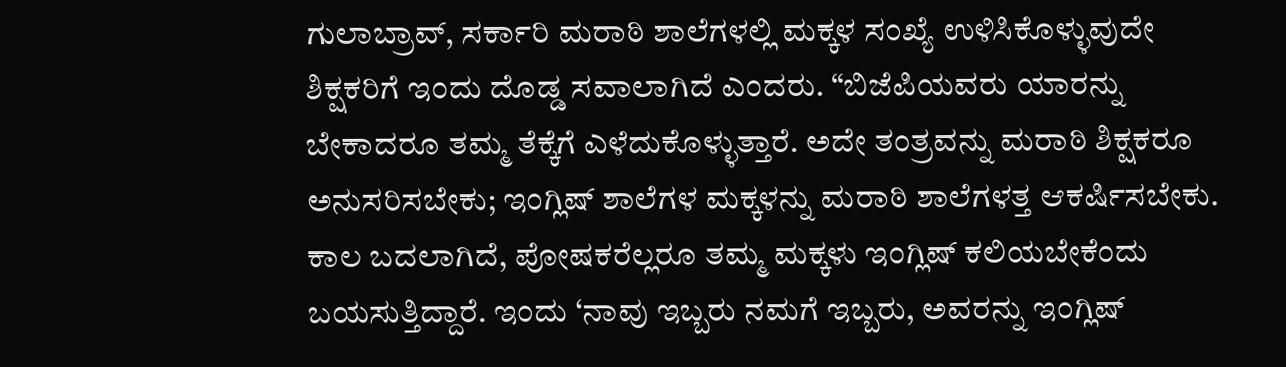ಗುಲಾಬ್ರಾವ್, ಸರ್ಕಾರಿ ಮರಾಠಿ ಶಾಲೆಗಳಲ್ಲಿ ಮಕ್ಕಳ ಸಂಖ್ಯೆ ಉಳಿಸಿಕೊಳ್ಳುವುದೇ ಶಿಕ್ಷಕರಿಗೆ ಇಂದು ದೊಡ್ಡ ಸವಾಲಾಗಿದೆ ಎಂದರು. “ಬಿಜೆಪಿಯವರು ಯಾರನ್ನು ಬೇಕಾದರೂ ತಮ್ಮ ತೆಕ್ಕೆಗೆ ಎಳೆದುಕೊಳ್ಳುತ್ತಾರೆ. ಅದೇ ತಂತ್ರವನ್ನು ಮರಾಠಿ ಶಿಕ್ಷಕರೂ ಅನುಸರಿಸಬೇಕು; ಇಂಗ್ಲಿಷ್ ಶಾಲೆಗಳ ಮಕ್ಕಳನ್ನು ಮರಾಠಿ ಶಾಲೆಗಳತ್ತ ಆಕರ್ಷಿಸಬೇಕು. ಕಾಲ ಬದಲಾಗಿದೆ, ಪೋಷಕರೆಲ್ಲರೂ ತಮ್ಮ ಮಕ್ಕಳು ಇಂಗ್ಲಿಷ್ ಕಲಿಯಬೇಕೆಂದು ಬಯಸುತ್ತಿದ್ದಾರೆ. ಇಂದು ‘ನಾವು ಇಬ್ಬರು ನಮಗೆ ಇಬ್ಬರು, ಅವರನ್ನು ಇಂಗ್ಲಿಷ್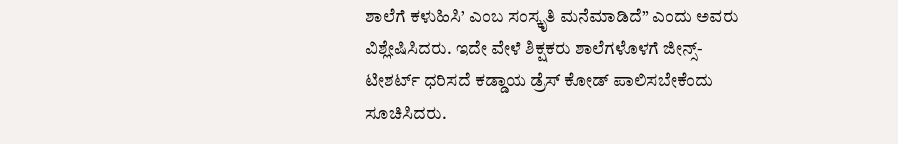ಶಾಲೆಗೆ ಕಳುಹಿಸಿ’ ಎಂಬ ಸಂಸ್ಕೃತಿ ಮನೆಮಾಡಿದೆ” ಎಂದು ಅವರು ವಿಶ್ಲೇಷಿಸಿದರು. ಇದೇ ವೇಳೆ ಶಿಕ್ಷಕರು ಶಾಲೆಗಳೊಳಗೆ ಜೀನ್ಸ್-ಟೀಶರ್ಟ್ ಧರಿಸದೆ ಕಡ್ಡಾಯ ಡ್ರೆಸ್ ಕೋಡ್ ಪಾಲಿಸಬೇಕೆಂದು ಸೂಚಿಸಿದರು.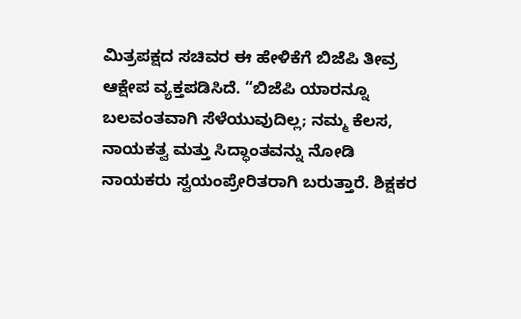ಮಿತ್ರಪಕ್ಷದ ಸಚಿವರ ಈ ಹೇಳಿಕೆಗೆ ಬಿಜೆಪಿ ತೀವ್ರ ಆಕ್ಷೇಪ ವ್ಯಕ್ತಪಡಿಸಿದೆ. “ಬಿಜೆಪಿ ಯಾರನ್ನೂ ಬಲವಂತವಾಗಿ ಸೆಳೆಯುವುದಿಲ್ಲ; ನಮ್ಮ ಕೆಲಸ, ನಾಯಕತ್ವ ಮತ್ತು ಸಿದ್ಧಾಂತವನ್ನು ನೋಡಿ ನಾಯಕರು ಸ್ವಯಂಪ್ರೇರಿತರಾಗಿ ಬರುತ್ತಾರೆ. ಶಿಕ್ಷಕರ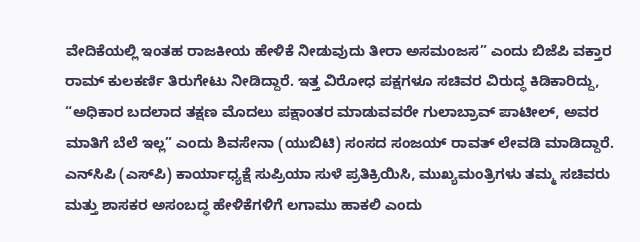ವೇದಿಕೆಯಲ್ಲಿ ಇಂತಹ ರಾಜಕೀಯ ಹೇಳಿಕೆ ನೀಡುವುದು ತೀರಾ ಅಸಮಂಜಸ” ಎಂದು ಬಿಜೆಪಿ ವಕ್ತಾರ ರಾಮ್ ಕುಲಕರ್ಣಿ ತಿರುಗೇಟು ನೀಡಿದ್ದಾರೆ. ಇತ್ತ ವಿರೋಧ ಪಕ್ಷಗಳೂ ಸಚಿವರ ವಿರುದ್ಧ ಕಿಡಿಕಾರಿದ್ದು, “ಅಧಿಕಾರ ಬದಲಾದ ತಕ್ಷಣ ಮೊದಲು ಪಕ್ಷಾಂತರ ಮಾಡುವವರೇ ಗುಲಾಬ್ರಾವ್ ಪಾಟೀಲ್, ಅವರ ಮಾತಿಗೆ ಬೆಲೆ ಇಲ್ಲ” ಎಂದು ಶಿವಸೇನಾ (ಯುಬಿಟಿ) ಸಂಸದ ಸಂಜಯ್ ರಾವತ್ ಲೇವಡಿ ಮಾಡಿದ್ದಾರೆ. ಎನ್‌ಸಿಪಿ (ಎಸ್‌ಪಿ) ಕಾರ್ಯಾಧ್ಯಕ್ಷೆ ಸುಪ್ರಿಯಾ ಸುಳೆ ಪ್ರತಿಕ್ರಿಯಿಸಿ, ಮುಖ್ಯಮಂತ್ರಿಗಳು ತಮ್ಮ ಸಚಿವರು ಮತ್ತು ಶಾಸಕರ ಅಸಂಬದ್ಧ ಹೇಳಿಕೆಗಳಿಗೆ ಲಗಾಮು ಹಾಕಲಿ ಎಂದು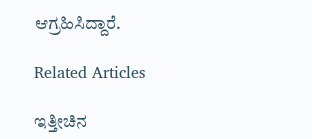ಆಗ್ರಹಿಸಿದ್ದಾರೆ.

Related Articles

ಇತ್ತೀಚಿನ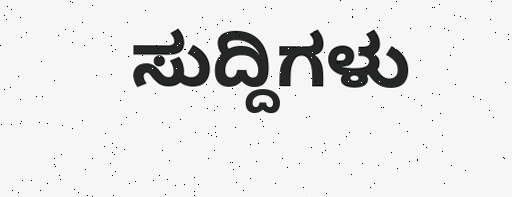ಸುದ್ದಿಗಳು